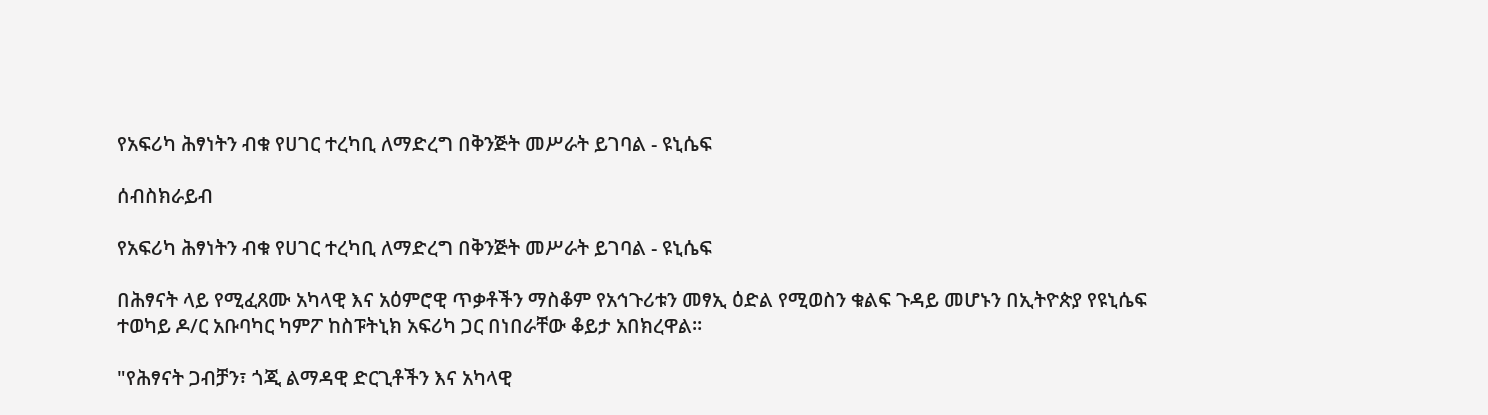የአፍሪካ ሕፃነትን ብቁ የሀገር ተረካቢ ለማድረግ በቅንጅት መሥራት ይገባል - ዩኒሴፍ

ሰብስክራይብ

የአፍሪካ ሕፃነትን ብቁ የሀገር ተረካቢ ለማድረግ በቅንጅት መሥራት ይገባል - ዩኒሴፍ

በሕፃናት ላይ የሚፈጸሙ አካላዊ እና አዕምሮዊ ጥቃቶችን ማስቆም የአኅጉሪቱን መፃኢ ዕድል የሚወስን ቁልፍ ጉዳይ መሆኑን በኢትዮጵያ የዩኒሴፍ ተወካይ ዶ/ር አቡባካር ካምፖ ከስፑትኒክ አፍሪካ ጋር በነበራቸው ቆይታ አበክረዋል።

"የሕፃናት ጋብቻን፣ ጎጂ ልማዳዊ ድርጊቶችን እና አካላዊ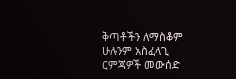ቅጣቶችን ለማስቆም ሁሉንም አስፈላጊ ርምጃዎች መውሰድ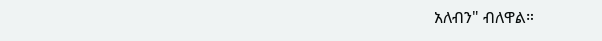አለብን" ብለዋል።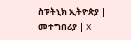ስፑትኒክ ኢትዮጵያ | መተግበሪያ | X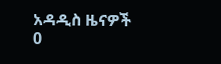አዳዲስ ዜናዎች
0